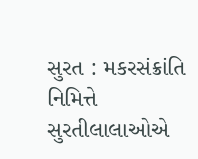સુરત : મકરસંક્રાંતિ નિમિત્તે સુરતીલાલાઓએ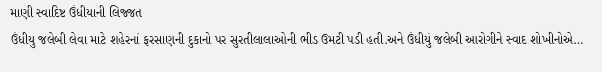માણી સ્વાદિષ્ટ ઉંધીયાની લિજ્જત
ઉંધીયુ જલેબી લેવા માટે શહેરનાં ફરસાણની દુકાનો પર સુરતીલાલાઓની ભીડ ઉમટી પડી હતી.અને ઉંધીયું જલેબી આરોગીને સ્વાદ શોખીનોએ…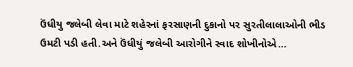ઉંધીયુ જલેબી લેવા માટે શહેરનાં ફરસાણની દુકાનો પર સુરતીલાલાઓની ભીડ ઉમટી પડી હતી.અને ઉંધીયું જલેબી આરોગીને સ્વાદ શોખીનોએ…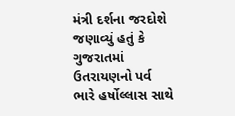મંત્રી દર્શના જરદોશે જણાવ્યું હતું કે ગુજરાતમાં ઉતરાયણનો પર્વ ભારે હર્ષોલ્લાસ સાથે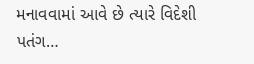મનાવવામાં આવે છે ત્યારે વિદેશી પતંગ…